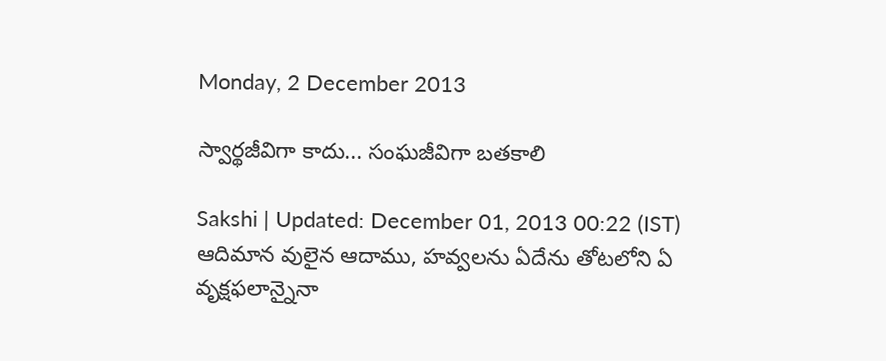Monday, 2 December 2013

స్వార్థజీవిగా కాదు... సంఘజీవిగా బతకాలి

Sakshi | Updated: December 01, 2013 00:22 (IST)
ఆదిమాన వులైన ఆదాము, హవ్వలను ఏదేను తోటలోని ఏ వృక్షఫలాన్నైనా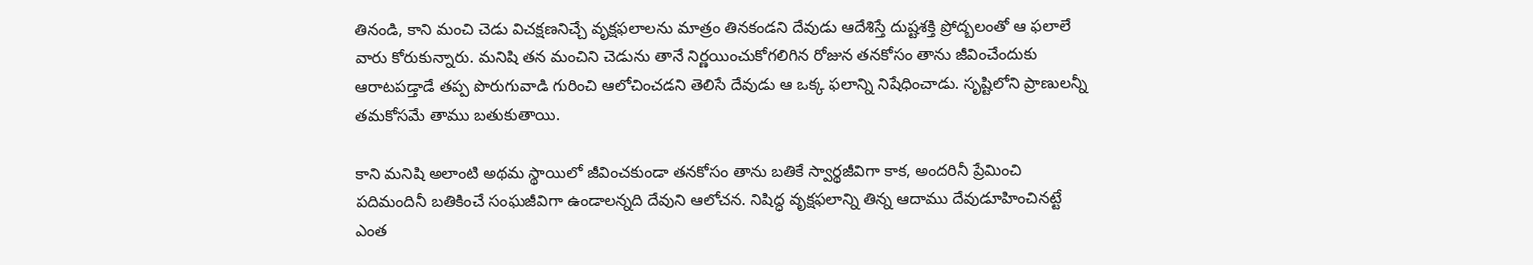తినండి, కాని మంచి చెడు విచక్షణనిచ్చే వృక్షఫలాలను మాత్రం తినకండని దేవుడు ఆదేశిస్తే దుష్టశక్తి ప్రోద్బలంతో ఆ ఫలాలే వారు కోరుకున్నారు. మనిషి తన మంచిని చెడును తానే నిర్ణయించుకోగలిగిన రోజున తనకోసం తాను జీవించేందుకు ఆరాటపడ్తాడే తప్ప పొరుగువాడి గురించి ఆలోచించడని తెలిసే దేవుడు ఆ ఒక్క ఫలాన్ని నిషేధించాడు. సృష్టిలోని ప్రాణులన్నీ తమకోసమే తాము బతుకుతాయి.

కాని మనిషి అలాంటి అథమ స్థాయిలో జీవించకుండా తనకోసం తాను బతికే స్వార్థజీవిగా కాక, అందరినీ ప్రేమించి పదిమందినీ బతికించే సంఘజీవిగా ఉండాలన్నది దేవుని ఆలోచన. నిషిద్ధ వృక్షఫలాన్ని తిన్న ఆదాము దేవుడూహించినట్టే ఎంత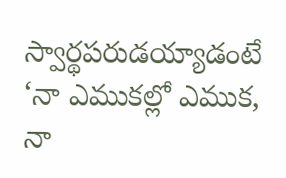స్వార్థపరుడయ్యాడంటే ‘నా ఎముకల్లో ఎముక, నా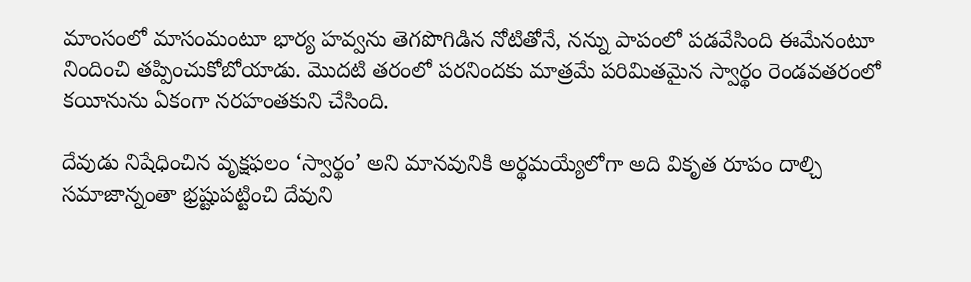మాంసంలో మాసంమంటూ భార్య హవ్వను తెగపొగిడిన నోటితోనే, నన్ను పాపంలో పడవేసింది ఈమేనంటూ నిందించి తప్పించుకోబోయాడు. మొదటి తరంలో పరనిందకు మాత్రమే పరిమితమైన స్వార్థం రెండవతరంలో కయీనును ఏకంగా నరహంతకుని చేసింది.

దేవుడు నిషేధించిన వృక్షఫలం ‘స్వార్థం’ అని మానవునికి అర్థమయ్యేలోగా అది వికృత రూపం దాల్చి సమాజాన్నంతా భ్రష్టుపట్టించి దేవుని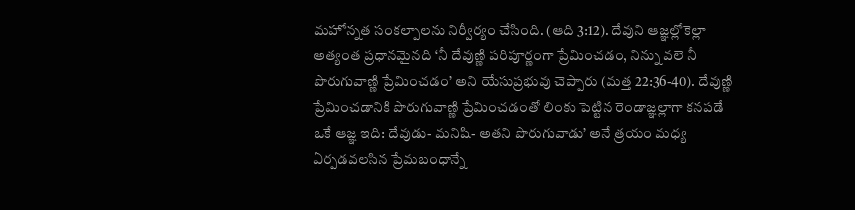మహోన్నత సంకల్పాలను నిర్వీర్యం చేసింది. (ఆది 3:12). దేవుని ఆజ్ఞల్లోకెల్లా అత్యంత ప్రధానమైనది ‘నీ దేవుణ్ణి పరిపూర్ణంగా ప్రేమించడం, నిన్ను వలె నీ పొరుగువాణ్ణి ప్రేమించడం’ అని యేసుప్రభువు చెప్పారు (మత్త 22:36-40). దేవుణ్ణి ప్రేమించడానికి పొరుగువాణ్ణి ప్రేమించడంతో లింకు పెట్టిన రెండాజ్ఞల్లాగా కనపడే ఒకే ఆజ్ఞ ఇది: దేవుడు- మనిషి- అతని పొరుగువాడు’ అనే త్రయం మధ్య ఏర్పడవలసిన ప్రేమబంధాన్నే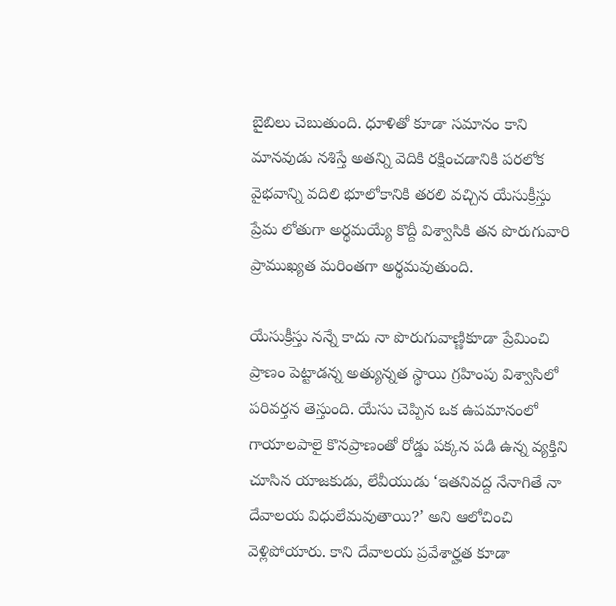బైబిలు చెబుతుంది. ధూళితో కూడా సమానం కాని మానవుడు నశిస్తే అతన్ని వెదికి రక్షించడానికి పరలోక వైభవాన్ని వదిలి భూలోకానికి తరలి వచ్చిన యేసుక్రీస్తు ప్రేమ లోతుగా అర్థమయ్యే కొద్దీ విశ్వాసికి తన పొరుగువారి ప్రాముఖ్యత మరింతగా అర్థమవుతుంది.

యేసుక్రీస్తు నన్నే కాదు నా పొరుగువాణ్ణికూడా ప్రేమించి ప్రాణం పెట్టాడన్న అత్యున్నత స్థాయి గ్రహింపు విశ్వాసిలో  పరివర్తన తెస్తుంది. యేసు చెప్పిన ఒక ఉపమానంలో గాయాలపాలై కొనప్రాణంతో రోడ్డు పక్కన పడి ఉన్న వ్యక్తిని చూసిన యాజకుడు, లేవీయుడు ‘ఇతనివద్ద నేనాగితే నా దేవాలయ విధులేమవుతాయి?’ అని ఆలోచించి వెళ్లిపోయారు. కాని దేవాలయ ప్రవేశార్హత కూడా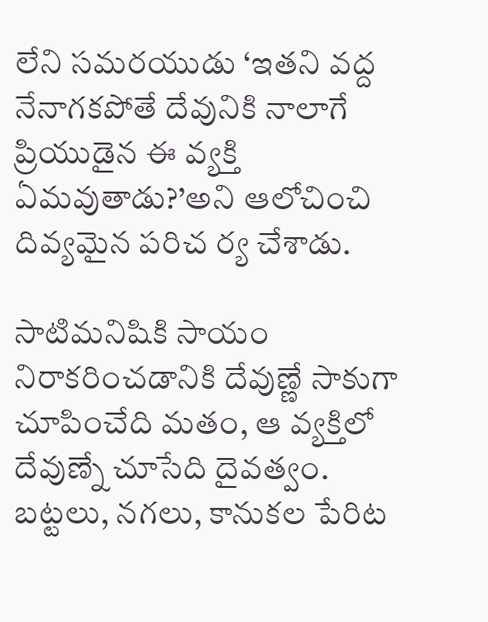లేని సమరయుడు ‘ఇతని వద్ద నేనాగకపోతే దేవునికి నాలాగే ప్రియుడైన ఈ వ్యక్తి ఏమవుతాడు?’అని ఆలోచించి దివ్యమైన పరిచ ర్య చేశాడు.

సాటిమనిషికి సాయం నిరాకరించడానికి దేవుణ్ణే సాకుగా చూపించేది మతం, ఆ వ్యక్తిలో దేవుణ్నే చూసేది దైవత్వం. బట్టలు, నగలు, కానుకల పేరిట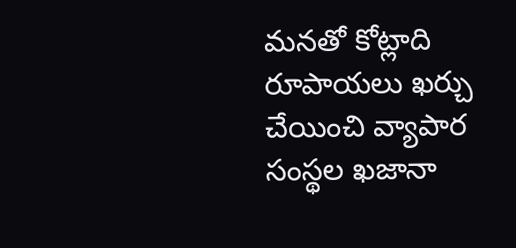మనతో కోట్లాది రూపాయలు ఖర్చు చేయించి వ్యాపార సంస్థల ఖజానా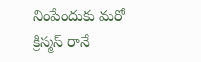నింపేందుకు మరో క్రిస్మస్ రానే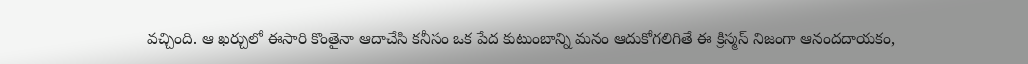వచ్చింది. ఆ ఖర్చులో ఈసారి కొంతైనా ఆదాచేసి కనీసం ఒక పేద కుటుంబాన్ని మనం ఆదుకోగలిగితే ఈ క్రిస్మస్ నిజంగా ఆనందదాయకం,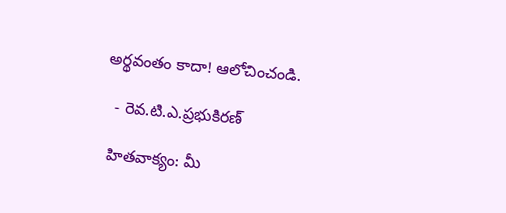అర్థవంతం కాదా! ఆలోచించండి.

  - రెవ.టి.ఎ.ప్రభుకిరణ్

 హితవాక్యం: మీ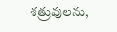శత్రువులను,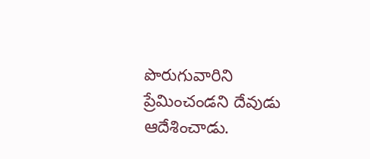పొరుగువారిని ప్రేమించండని దేవుడు ఆదేశించాడు.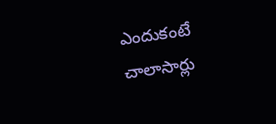ఎందుకంటే చాలాసార్లు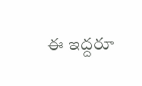ఈ ఇద్దరూ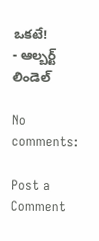ఒకటే!
- ఆల్బర్ట్ లిండెల్

No comments:

Post a Comment